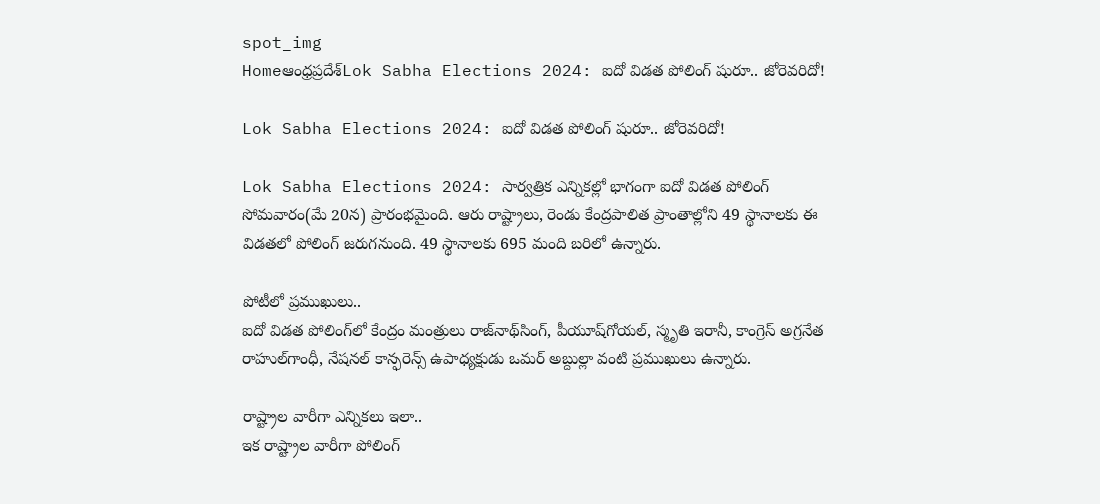spot_img
Homeఆంధ్రప్రదేశ్‌Lok Sabha Elections 2024: ఐదో విడత పోలింగ్‌ షురూ.. జోరెవరిదో!

Lok Sabha Elections 2024: ఐదో విడత పోలింగ్‌ షురూ.. జోరెవరిదో!

Lok Sabha Elections 2024: సార్వత్రిక ఎన్నికల్లో భాగంగా ఐదో విడత పోలింగ్‌ సోమవారం(మే 20న) ప్రారంభమైంది. ఆరు రాష్ట్రాలు, రెండు కేంద్రపాలిత ప్రాంతాల్లోని 49 స్థానాలకు ఈ విడతలో పోలింగ్‌ జరుగనుంది. 49 స్థానాలకు 695 మంది బరిలో ఉన్నారు.

పోటీలో ప్రముఖులు..
ఐదో విడత పోలింగ్‌లో కేంద్రం మంత్రులు రాజ్‌నాథ్‌సింగ్, పీయూష్‌గోయల్, స్మృతి ఇరానీ, కాంగ్రెస్‌ అగ్రనేత రాహుల్‌గాంధీ, నేషనల్‌ కాన్ఫరెన్స్‌ ఉపాధ్యక్షుడు ఒమర్‌ అబ్దుల్లా వంటి ప్రముఖులు ఉన్నారు.

రాష్ట్రాల వారీగా ఎన్నికలు ఇలా..
ఇక రాష్ట్రాల వారీగా పోలింగ్‌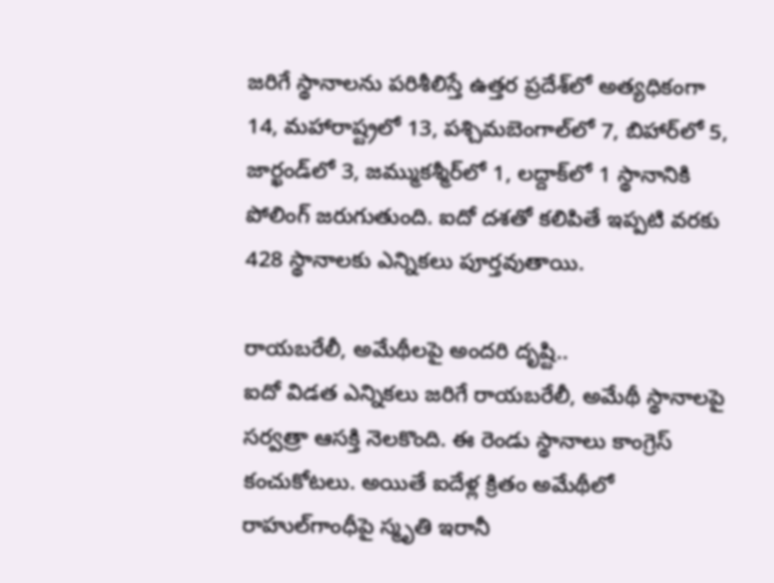జరిగే స్థానాలను పరిశీలిస్తే ఉత్తర ప్రదేశ్‌లో అత్యధికంగా 14, మహారాష్ట్రలో 13, పశ్చిమబెంగాల్‌లో 7, బిహార్‌లో 5, జార్ఖండ్‌లో 3, జమ్ముకశ్మీర్‌లో 1, లద్దాక్‌లో 1 స్థానానికి పోలింగ్‌ జరుగుతుంది. ఐదో దశతో కలిపితే ఇప్పటి వరకు 428 స్థానాలకు ఎన్నికలు పూర్తవుతాయి.

రాయబరేలీ, అమేథీలపై అందరి దృష్టి..
ఐదో విడత ఎన్నికలు జరిగే రాయబరేలీ, అమేథీ స్థానాలపై సర్వత్రా ఆసక్తి నెలకొంది. ఈ రెండు స్థానాలు కాంగ్రెస్‌ కంచుకోటలు. అయితే ఐదేళ్ల క్రితం అమేథీలో రాహుల్‌గాంధీపై స్మృతి ఇరానీ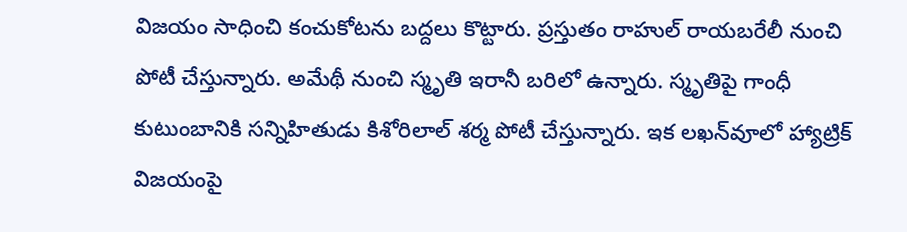విజయం సాధించి కంచుకోటను బద్దలు కొట్టారు. ప్రస్తుతం రాహుల్‌ రాయబరేలీ నుంచి పోటీ చేస్తున్నారు. అమేథీ నుంచి స్మృతి ఇరానీ బరిలో ఉన్నారు. స్మృతిపై గాంధీ కుటుంబానికి సన్నిహితుడు కిశోరిలాల్‌ శర్మ పోటీ చేస్తున్నారు. ఇక లఖన్‌వూలో హ్యాట్రిక్‌ విజయంపై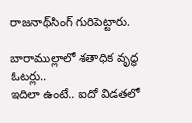రాజనాథ్‌సింగ్‌ గురిపెట్టారు.

బారాముల్లాలో శతాధిక వృద్ధ ఓటర్లు..
ఇదిలా ఉంటే.. ఐదో విడతలో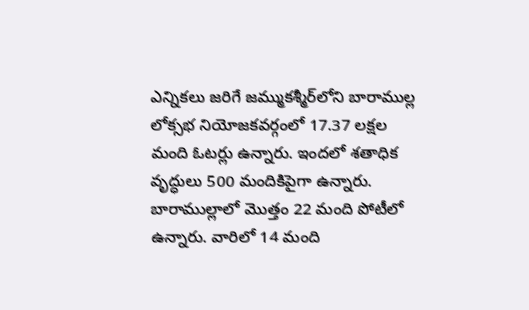ఎన్నికలు జరిగే జమ్ముకశ్మీర్‌లోని బారాముల్ల లోక్సభ నియోజకవర్గంలో 17.37 లక్షల మంది ఓటర్లు ఉన్నారు. ఇందలో శతాధిక వృద్ధులు 500 మందికిపైగా ఉన్నారు. బారాముల్లాలో మొత్తం 22 మంది పోటీలో ఉన్నారు. వారిలో 14 మంది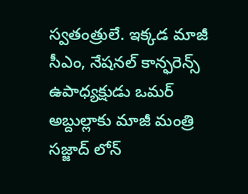స్వతంత్రులే. ఇక్కడ మాజీ సీఎం, నేషనల్‌ కాన్ఫరెన్స్‌ ఉపాధ్యక్షుడు ఒమర్‌ అబ్దుల్లాకు మాజీ మంత్రి సజ్జాద్‌ లోన్‌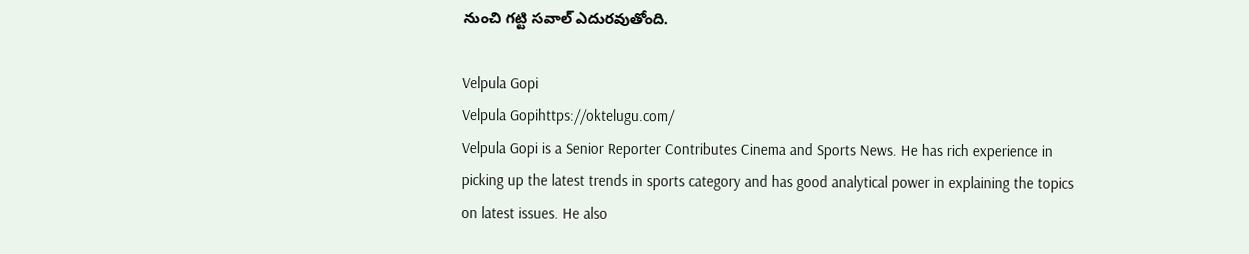నుంచి గట్టి సవాల్‌ ఎదురవుతోంది.

Velpula Gopi
Velpula Gopihttps://oktelugu.com/
Velpula Gopi is a Senior Reporter Contributes Cinema and Sports News. He has rich experience in picking up the latest trends in sports category and has good analytical power in explaining the topics on latest issues. He also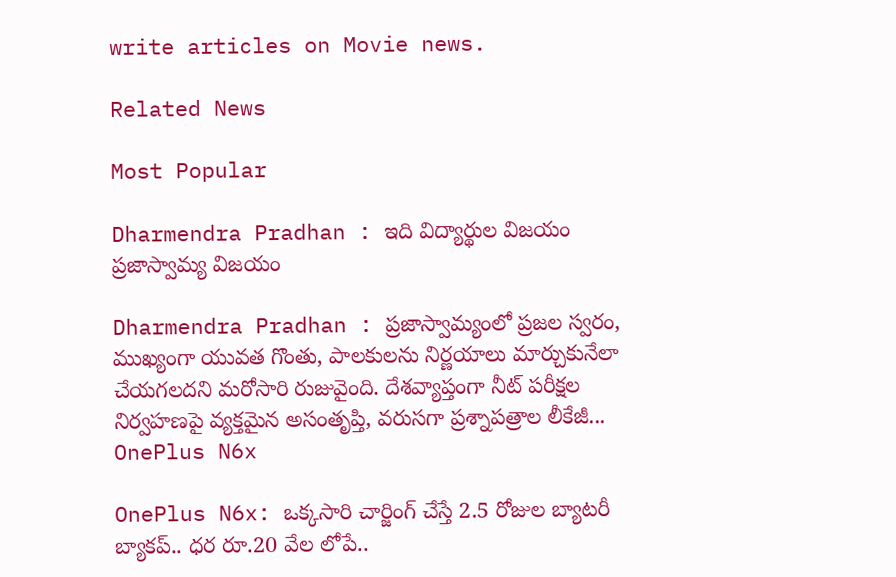write articles on Movie news.

Related News

Most Popular

Dharmendra Pradhan : ఇది విద్యార్థుల విజయం ప్రజాస్వామ్య విజయం

Dharmendra Pradhan : ప్రజాస్వామ్యంలో ప్రజల స్వరం, ముఖ్యంగా యువత గొంతు, పాలకులను నిర్ణయాలు మార్చుకునేలా చేయగలదని మరోసారి రుజువైంది. దేశవ్యాప్తంగా నీట్ పరీక్షల నిర్వహణపై వ్యక్తమైన అసంతృప్తి, వరుసగా ప్రశ్నాపత్రాల లీకేజీ...
OnePlus N6x

OnePlus N6x: ఒక్కసారి చార్జింగ్ చేస్తే 2.5 రోజుల బ్యాటరీ బ్యాకప్.. ధర రూ.20 వేల లోపే..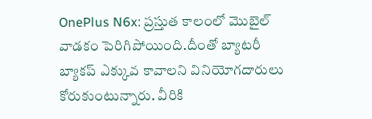OnePlus N6x: ప్రస్తుత కాలంలో మొబైల్ వాడకం పెరిగిపోయింది.దీంతో బ్యాటరీ బ్యాకప్ ఎక్కువ కావాలని వినియోగదారులు కోరుకుంటున్నారు. వీరికి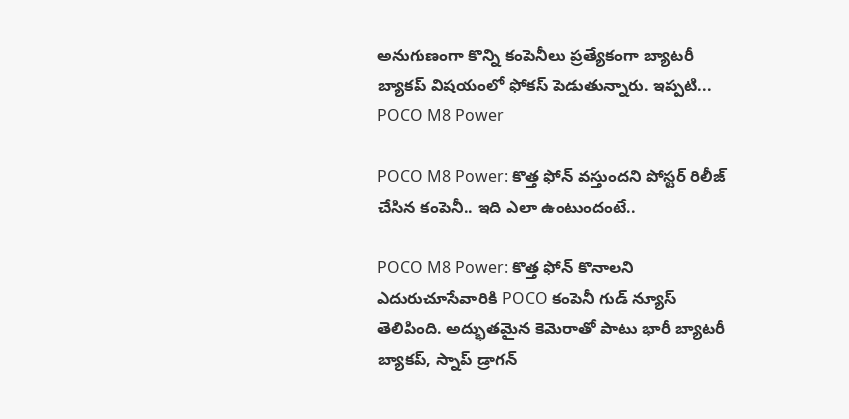అనుగుణంగా కొన్ని కంపెనీలు ప్రత్యేకంగా బ్యాటరీ బ్యాకప్ విషయంలో ఫోకస్ పెడుతున్నారు. ఇప్పటి...
POCO M8 Power

POCO M8 Power: కొత్త ఫోన్ వస్తుందని పోస్టర్ రిలీజ్ చేసిన కంపెనీ.. ఇది ఎలా ఉంటుందంటే..

POCO M8 Power: కొత్త ఫోన్ కొనాలని ఎదురుచూసేవారికి POCO కంపెనీ గుడ్ న్యూస్ తెలిపింది. అద్భుతమైన కెమెరాతో పాటు భారీ బ్యాటరీ బ్యాకప్, స్నాప్ డ్రాగన్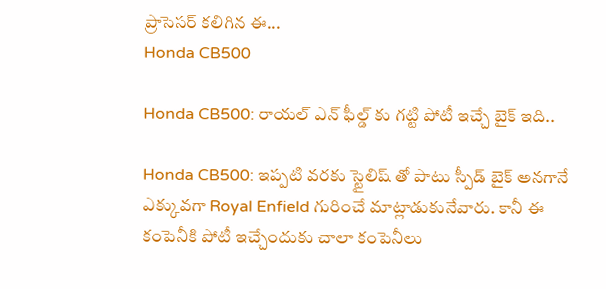ప్రాసెసర్ కలిగిన ఈ...
Honda CB500

Honda CB500: రాయల్ ఎన్ ఫీల్డ్ కు గట్టి పోటీ ఇచ్చే బైక్ ఇది..

Honda CB500: ఇప్పటి వరకు స్టైలిష్ తో పాటు స్పీడ్ బైక్ అనగానే ఎక్కువగా Royal Enfield గురించే మాట్లాడుకునేవారు. కానీ ఈ కంపెనీకి పోటీ ఇచ్చేందుకు చాలా కంపెనీలు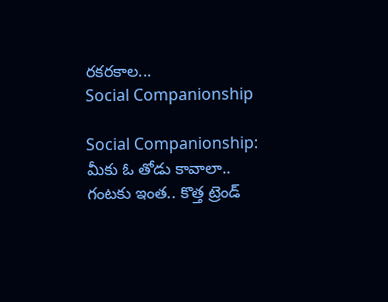రకరకాల...
Social Companionship

Social Companionship: మీకు ఓ తోడు కావాలా.. గంటకు ఇంత.. కొత్త ట్రెండ్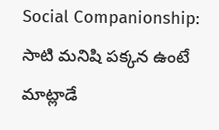Social Companionship: సాటి మనిషి పక్కన ఉంటే మాట్లాడే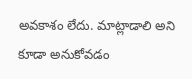అవకాశం లేదు. మాట్లాడాలి అని కూడా అనుకోవడం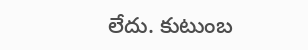లేదు. కుటుంబ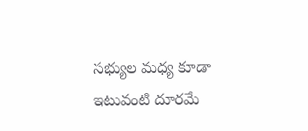సభ్యుల మధ్య కూడా ఇటువంటి దూరమే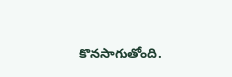కొనసాగుతోంది.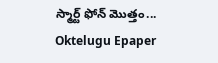స్మార్ట్ ఫోన్ మొత్తం...
Oktelugu Epaper